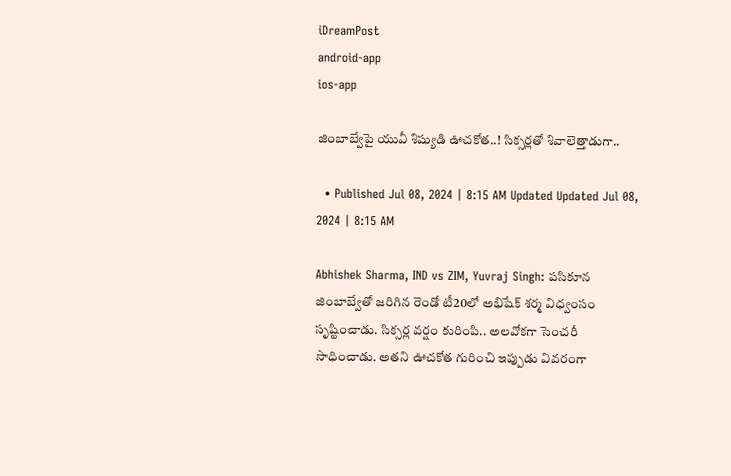iDreamPost
android-app
ios-app

జింబాబ్వేపై యువీ శిష్యుడి ఊచకోత..! సిక్సర్లతో శివాలెత్తాడుగా..

  • Published Jul 08, 2024 | 8:15 AM Updated Updated Jul 08, 2024 | 8:15 AM

Abhishek Sharma, IND vs ZIM, Yuvraj Singh: పసికూన జింబాబ్వేతో జరిగిన రెండో టీ20లో అభిషేక్‌ శర్మ విధ్వంసం సృష్టించాడు. సిక్సర్ల వర్షం కురింపి.. అలవోకగా సెంచరీ సాధించాడు. అతని ఊచకోత గురించి ఇప్పుడు వివరంగా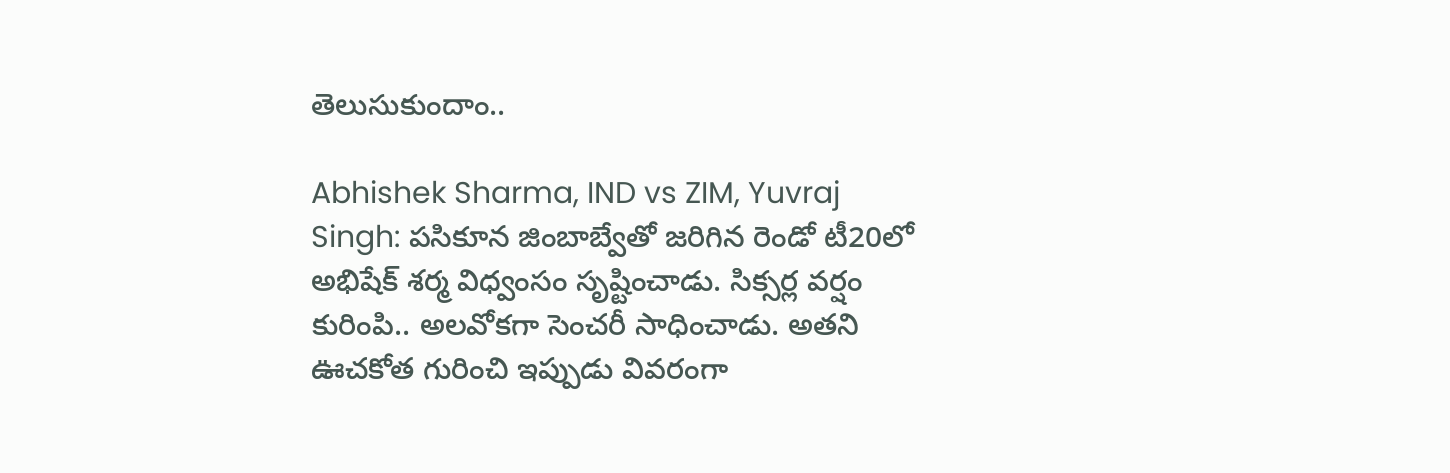తెలుసుకుందాం..

Abhishek Sharma, IND vs ZIM, Yuvraj Singh: పసికూన జింబాబ్వేతో జరిగిన రెండో టీ20లో అభిషేక్‌ శర్మ విధ్వంసం సృష్టించాడు. సిక్సర్ల వర్షం కురింపి.. అలవోకగా సెంచరీ సాధించాడు. అతని ఊచకోత గురించి ఇప్పుడు వివరంగా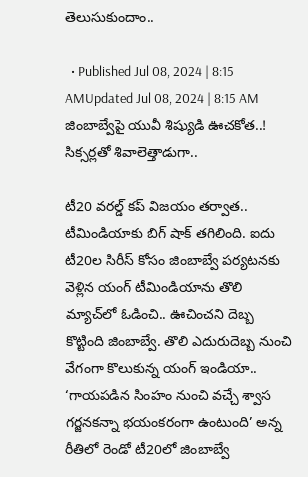తెలుసుకుందాం..

  • Published Jul 08, 2024 | 8:15 AMUpdated Jul 08, 2024 | 8:15 AM
జింబాబ్వేపై యువీ శిష్యుడి ఊచకోత..! సిక్సర్లతో శివాలెత్తాడుగా..

టీ20 వరల్డ్‌ కప్‌ విజయం తర్వాత.. టీమిండియాకు బిగ్‌ షాక్‌ తగిలింది. ఐదు టీ20ల సిరీస్‌ కోసం జింబాబ్వే పర్యటనకు వెళ్లిన యంగ్‌ టీమిండియాను తొలి మ్యాచ్‌లో ఓడించి.. ఊచించని దెబ్బ కొట్టింది జింబాబ్వే. తొలి ఎదురుదెబ్బ నుంచి వేగంగా కొలుకున్న యంగ్‌ ఇండియా.. ‘గాయపడిన సింహం నుంచి వచ్చే శ్వాస గర్జనకన్నా భయంకరంగా ఉంటుంది’ అన్న రీతిలో రెండో టీ20లో జింబాబ్వే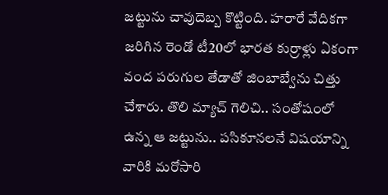జట్టును చావుదెబ్బ కొట్టింది. హరారే వేదికగా జరిగిన రెండో టీ20లో భారత కుర్రాళ్లు ఏకంగా వంద పరుగుల తేడాతో జింబాబ్వేను చిత్తు చేశారు. తొలి మ్యాచ్‌ గెలిచి.. సంతోషంలో ఉన్న ఆ జట్టును.. పసికూనలనే విషయాన్ని వారికి మరోసారి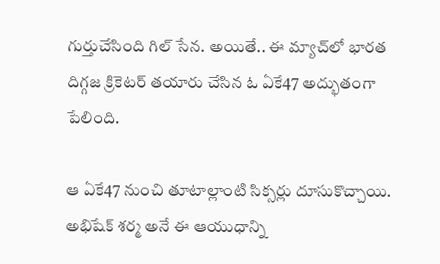గుర్తుచేసింది గిల్‌ సేన. అయితే.. ఈ మ్యాచ్‌లో భారత దిగ్గజ క్రికెటర్‌ తయారు చేసిన ఓ ఏకే47 అద్భుతంగా పేలింది.

ఆ ఏకే47 నుంచి తూటాల్లాంటి సిక్సర్లు దూసుకొచ్చాయి. అభిషేక్‌ శర్మ అనే ఈ ఆయుధాన్ని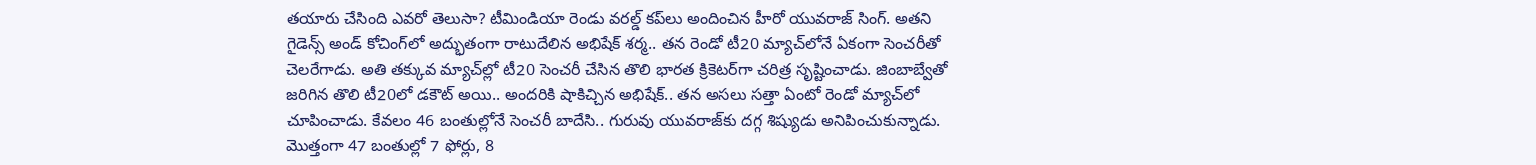తయారు చేసింది ఎవరో తెలుసా? టీమిండియా రెండు వరల్డ్‌ కప్‌లు అందించిన హీరో యువరాజ్‌ సింగ్‌. అతని గైడెన్స్‌ అండ్‌ కోచింగ్‌లో అద్భుతంగా రాటుదేలిన అభిషేక్‌ శర్మ.. తన రెండో టీ20 మ్యాచ్‌లోనే ఏకంగా సెంచరీతో చెలరేగాడు. అతి తక్కువ మ్యాచ్‌ల్లో టీ20 సెంచరీ చేసిన తొలి భారత క్రికెటర్‌గా చరిత్ర సృష్టించాడు. జింబాబ్వేతో జరిగిన తొలి టీ20లో డకౌట్‌ అయి.. అందరికి షాకిచ్చిన అభిషేక్‌.. తన అసలు సత్తా ఏంటో రెండో మ్యాచ్‌లో చూపించాడు. కేవలం 46 బంతుల్లోనే సెంచరీ బాదేసి.. గురువు యువరాజ్‌కు దగ్గ శిష్యుడు అనిపించుకున్నాడు. మొత్తంగా 47 బంతుల్లో 7 ఫోర్లు, 8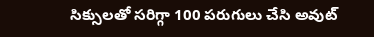సిక్సులతో సరిగ్గా 100 పరుగులు చేసి అవుట్‌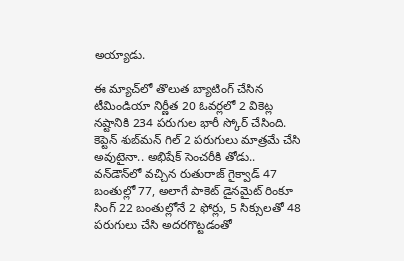అయ్యాడు.

ఈ మ్యాచ్‌లో తొలుత బ్యాటింగ్‌ చేసిన టీమిండియా నిర్ణీత 20 ఓవర్లలో 2 వికెట్ల నష్టానికి 234 పరుగుల భారీ స్కోర్‌ చేసింది. కెప్టెన్‌ శుబ్‌మన్‌ గిల్‌ 2 పరుగులు మాత్రమే చేసి అవుటైనా.. అభిషేక్‌ సెంచరీకి తోడు.. వన్‌డౌన్‌లో వచ్చిన రుతురాజ్‌ గైక్వాడ్‌ 47 బంతుల్లో 77, అలాగే పాకెట్‌ డైనమైట్‌ రింకూ సింగ్‌ 22 బంతుల్లోనే 2 ఫోర్లు, 5 సిక్సులతో 48 పరుగులు చేసి అదరగొట్టడంతో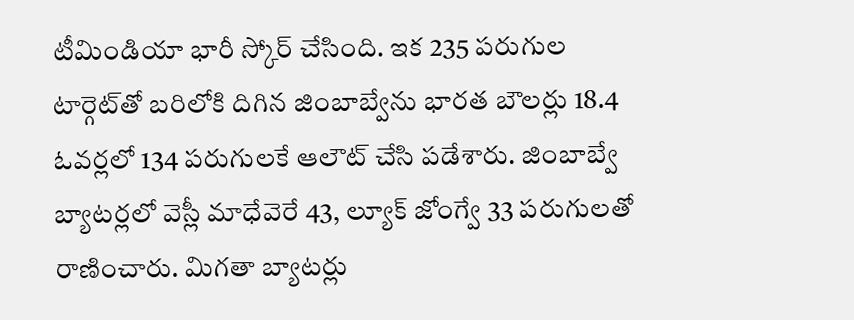టీమిండియా భారీ స్కోర్‌ చేసింది. ఇక 235 పరుగుల టార్గెట్‌తో బరిలోకి దిగిన జింబాబ్వేను భారత బౌలర్లు 18.4 ఓవర్లలో 134 పరుగులకే ఆలౌట్‌ చేసి పడేశారు. జింబాబ్వే బ్యాటర్లలో వెస్లీ మాధేవెరే 43, ల్యూక్ జోంగ్వే 33 పరుగులతో రాణించారు. మిగతా బ్యాటర్లు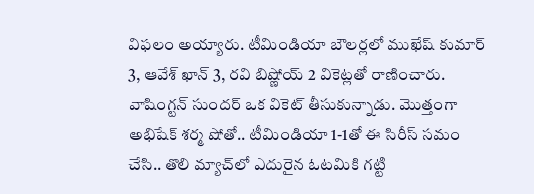విఫలం అయ్యారు. టీమిండియా బౌలర్లలో ముఖేష్‌ కుమార్‌ 3, ఆవేశ్‌ ఖాన్‌ 3, రవి బిష్ణోయ్‌ 2 వికెట్లతో రాణించారు. వాషింగ్టన్‌ సుందర్‌ ఒక వికెట్‌ తీసుకున్నాడు. మొత్తంగా అభిషేక్‌ శర్మ షోతో.. టీమిండియా 1-1తో ఈ సిరీస్‌ సమం చేసి.. తొలి మ్యాచ్‌లో ఎదురైన ఓటమికి గట్టి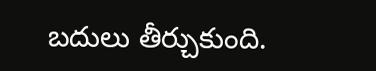బదులు తీర్చుకుంది.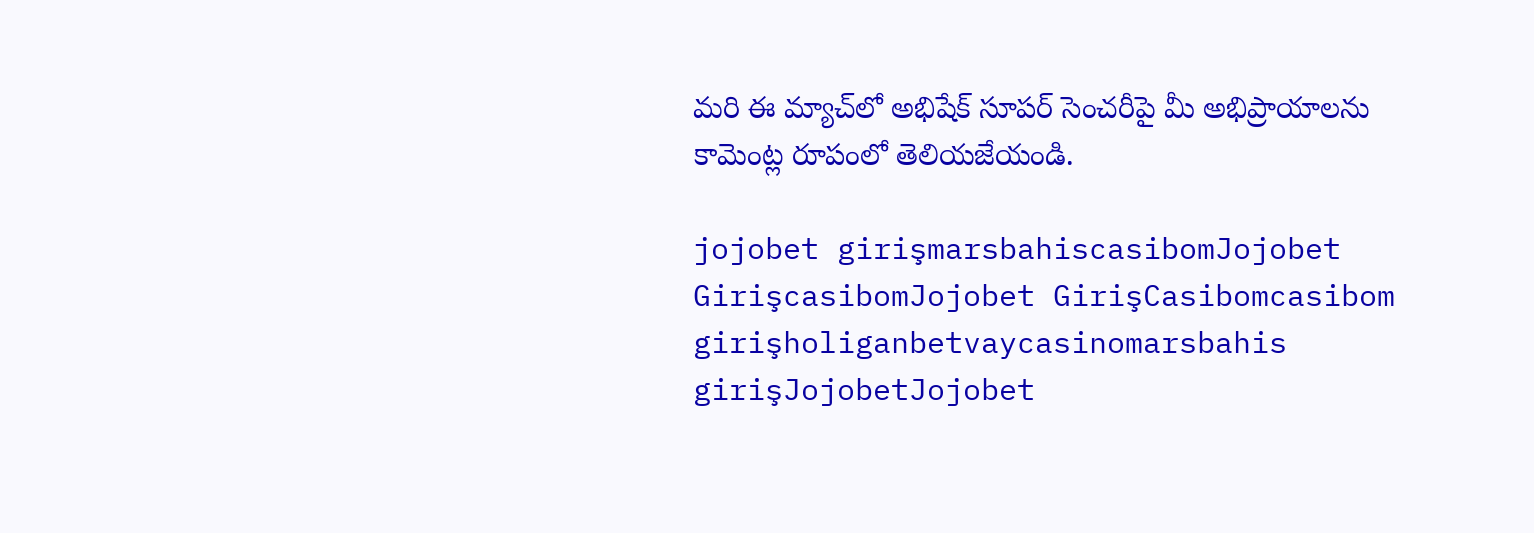మరి ఈ మ్యాచ్‌లో అభిషేక్‌ సూపర్‌ సెంచరీపై మీ అభిప్రాయాలను కామెంట్ల రూపంలో తెలియజేయండి.

jojobet girişmarsbahiscasibomJojobet GirişcasibomJojobet GirişCasibomcasibom girişholiganbetvaycasinomarsbahis girişJojobetJojobet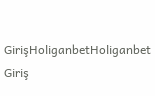GirişHoliganbetHoliganbet Giriş